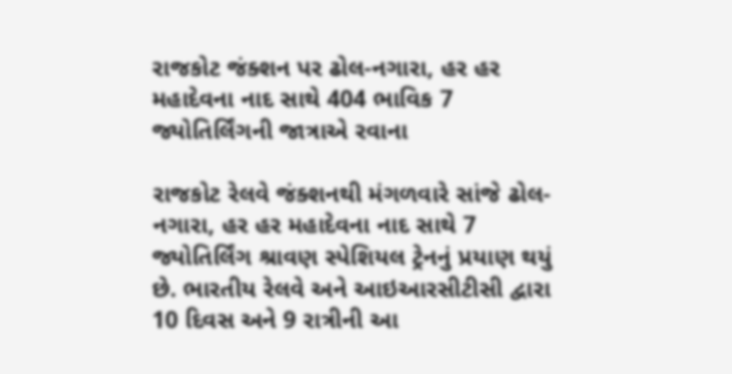રાજકોટ જંક્શન પર ઢોલ-નગારા, હર હર મહાદેવના નાદ સાથે 404 ભાવિક 7 જ્યોતિર્લિંગની જાત્રાએ રવાના

રાજકોટ રેલવે જંક્શનથી મંગળવારે સાંજે ઢોલ-નગારા, હર હર મહાદેવના નાદ સાથે 7 જ્યોતિર્લિંગ શ્રાવણ સ્પેશિયલ ટ્રેનનું પ્રયાણ થયું છે. ભારતીય રેલવે અને આઇઆરસીટીસી દ્વારા 10 દિવસ અને 9 રાત્રીની આ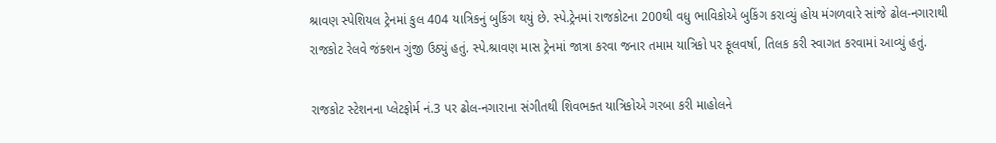શ્રાવણ સ્પેશિયલ ટ્રેનમાં કુલ 404 યાત્રિકનું બુકિંગ થયું છે. સ્પે.ટ્રેનમાં રાજકોટના 200થી વધુ ભાવિકોએ બુકિંગ કરાવ્યું હોય મંગળવારે સાંજે ઢોલ-નગારાથી રાજકોટ રેલવે જંક્શન ગુંજી ઉઠ્યું હતું. સ્પે.શ્રાવણ માસ ટ્રેનમાં જાત્રા કરવા જનાર તમામ યાત્રિકો પર ફૂલવર્ષા, તિલક કરી સ્વાગત કરવામાં આવ્યું હતું.

રાજકોટ સ્ટેશનના પ્લેટફોર્મ નં.3 પર ઢોલ-નગારાના સંગીતથી શિવભક્ત યાત્રિકોએ ગરબા કરી માહોલને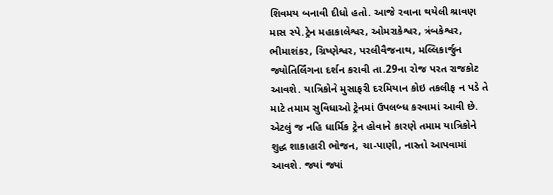શિવમય બનાવી દીધો હતો. આજે રવાના થયેલી શ્રાવણ માસ સ્પે.ટ્રેન મહાકાલેશ્વર, ઓમરાકેશ્વર, ત્રંબકેશ્વર, ભીમાશંકર, ગ્રિષ્ણેશ્વર, પરલીવૈજનાથ, મલ્લિકાર્જુન જ્યોતિર્લિંગના દર્શન કરાવી તા.29ના રોજ પરત રાજકોટ આવશે. યાત્રિકોને મુસાફરી દરમિયાન કોઇ તકલીફ ન પડે તે માટે તમામ સુવિધાઓ ટ્રેનમાં ઉપલબ્ધ કરવામાં આવી છે. એટલું જ નહિ ધાર્મિક ટ્રેન હોવાને કારણે તમામ યાત્રિકોને શુદ્ધ શાકાહારી ભોજન, ચા-પાણી, નાસ્તો આપવામાં આવશે. જ્યાં જ્યાં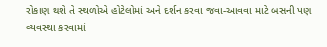રોકાણ થશે તે સ્થળોએ હોટેલોમાં અને દર્શન કરવા જવા-આવવા માટે બસની પણ વ્યવસ્થા કરવામાં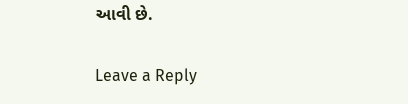આવી છે.

Leave a Reply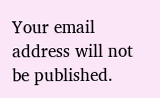Your email address will not be published.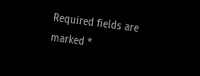Required fields are marked *